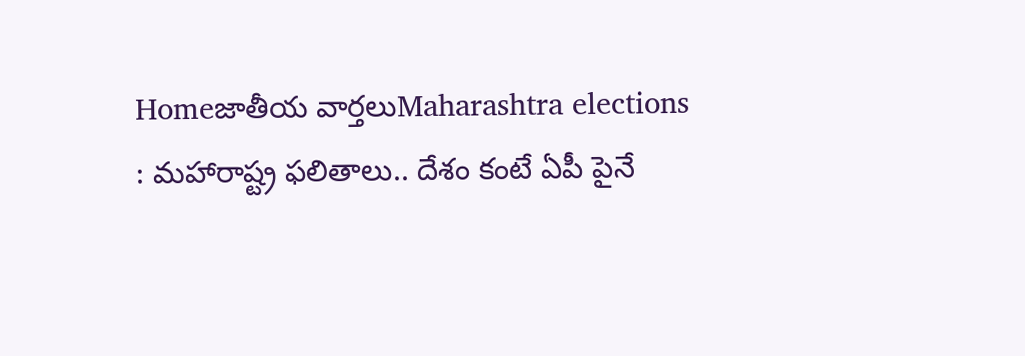Homeజాతీయ వార్తలుMaharashtra elections : మహారాష్ట్ర ఫలితాలు.. దేశం కంటే ఏపీ పైనే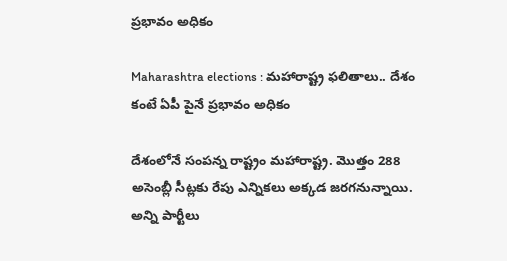ప్రభావం అధికం

Maharashtra elections : మహారాష్ట్ర ఫలితాలు.. దేశం కంటే ఏపీ పైనే ప్రభావం అధికం

దేశంలోనే సంపన్న రాష్ట్రం మహారాష్ట్ర. మొత్తం 288 అసెంబ్లీ సీట్లకు రేపు ఎన్నికలు అక్కడ జరగనున్నాయి. అన్ని పార్టీలు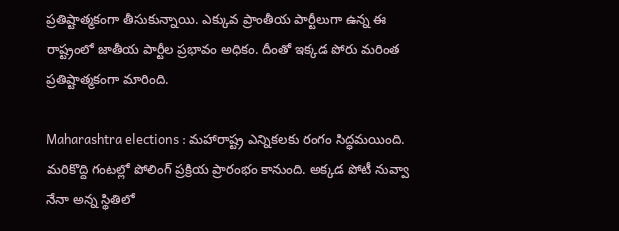ప్రతిష్టాత్మకంగా తీసుకున్నాయి. ఎక్కువ ప్రాంతీయ పార్టీలుగా ఉన్న ఈ రాష్ట్రంలో జాతీయ పార్టీల ప్రభావం అధికం. దీంతో ఇక్కడ పోరు మరింత ప్రతిష్టాత్మకంగా మారింది.

Maharashtra elections : మహారాష్ట్ర ఎన్నికలకు రంగం సిద్ధమయింది. మరికొద్ది గంటల్లో పోలింగ్ ప్రక్రియ ప్రారంభం కానుంది. అక్కడ పోటీ నువ్వా నేనా అన్న స్థితిలో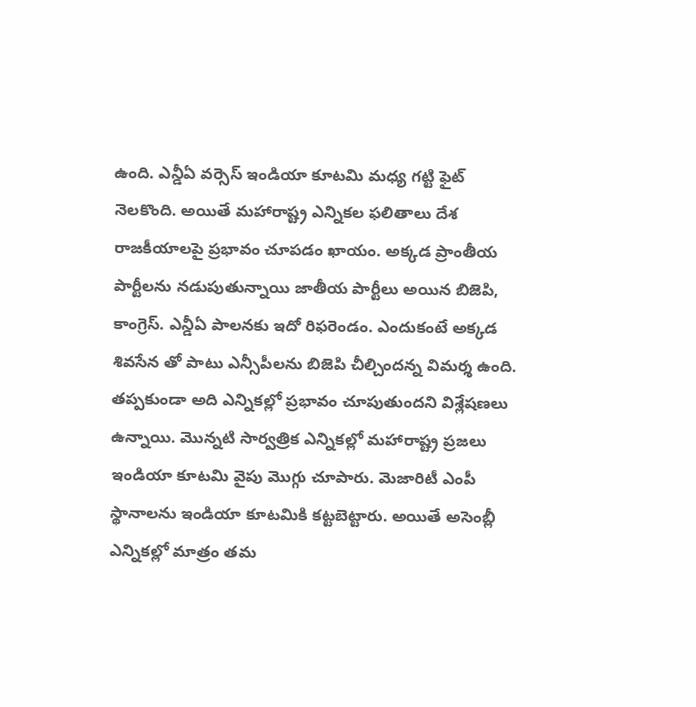ఉంది. ఎన్డీఏ వర్సెస్ ఇండియా కూటమి మధ్య గట్టి ఫైట్ నెలకొంది. అయితే మహారాష్ట్ర ఎన్నికల ఫలితాలు దేశ రాజకీయాలపై ప్రభావం చూపడం ఖాయం. అక్కడ ప్రాంతీయ పార్టీలను నడుపుతున్నాయి జాతీయ పార్టీలు అయిన బిజెపి, కాంగ్రెస్. ఎన్డీఏ పాలనకు ఇదో రిఫరెండం. ఎందుకంటే అక్కడ శివసేన తో పాటు ఎన్సీపీలను బిజెపి చీల్చిందన్న విమర్శ ఉంది. తప్పకుండా అది ఎన్నికల్లో ప్రభావం చూపుతుందని విశ్లేషణలు ఉన్నాయి. మొన్నటి సార్వత్రిక ఎన్నికల్లో మహారాష్ట్ర ప్రజలు ఇండియా కూటమి వైపు మొగ్గు చూపారు. మెజారిటీ ఎంపీ స్థానాలను ఇండియా కూటమికి కట్టబెట్టారు. అయితే అసెంబ్లీ ఎన్నికల్లో మాత్రం తమ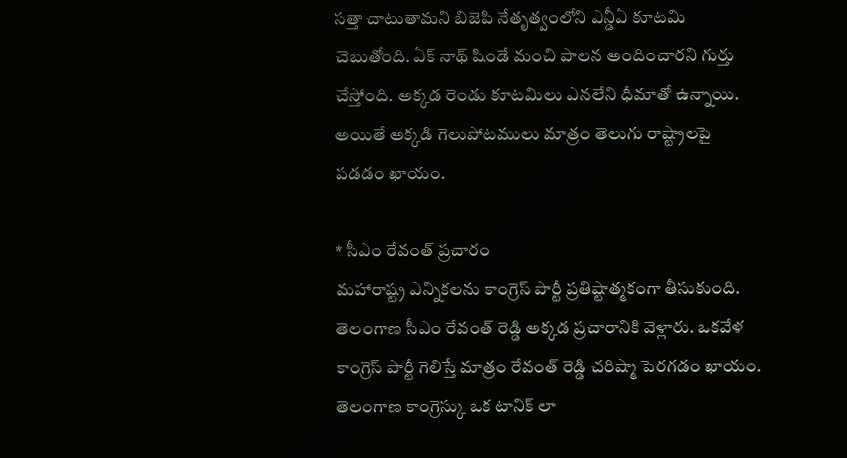సత్తా చాటుతామని బిజెపి నేతృత్వంలోని ఎన్డీఏ కూటమి చెబుతోంది. ఏక్ నాథ్ షిండే మంచి పాలన అందించారని గుర్తు చేస్తోంది. అక్కడ రెండు కూటమిలు ఎనలేని ధీమాతో ఉన్నాయి. అయితే అక్కడి గెలుపోటములు మాత్రం తెలుగు రాష్ట్రాలపై పడడం ఖాయం.

* సీఎం రేవంత్ ప్రచారం
మహారాష్ట్ర ఎన్నికలను కాంగ్రెస్ పార్టీ ప్రతిష్టాత్మకంగా తీసుకుంది. తెలంగాణ సీఎం రేవంత్ రెడ్డి అక్కడ ప్రచారానికి వెళ్లారు. ఒకవేళ కాంగ్రెస్ పార్టీ గెలిస్తే మాత్రం రేవంత్ రెడ్డి చరిష్మా పెరగడం ఖాయం. తెలంగాణ కాంగ్రెస్కు ఒక టానిక్ లా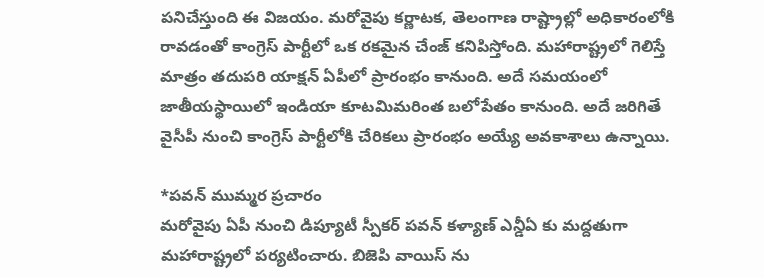పనిచేస్తుంది ఈ విజయం. మరోవైపు కర్ణాటక, తెలంగాణ రాష్ట్రాల్లో అధికారంలోకి రావడంతో కాంగ్రెస్ పార్టీలో ఒక రకమైన చేంజ్ కనిపిస్తోంది. మహారాష్ట్రలో గెలిస్తే మాత్రం తదుపరి యాక్షన్ ఏపీలో ప్రారంభం కానుంది. అదే సమయంలో జాతీయస్థాయిలో ఇండియా కూటమిమరింత బలోపేతం కానుంది. అదే జరిగితే వైసీపీ నుంచి కాంగ్రెస్ పార్టీలోకి చేరికలు ప్రారంభం అయ్యే అవకాశాలు ఉన్నాయి.

*పవన్ ముమ్మర ప్రచారం
మరోవైపు ఏపీ నుంచి డిప్యూటీ స్పీకర్ పవన్ కళ్యాణ్ ఎన్డీఏ కు మద్దతుగా మహారాష్ట్రలో పర్యటించారు. బిజెపి వాయిస్ ను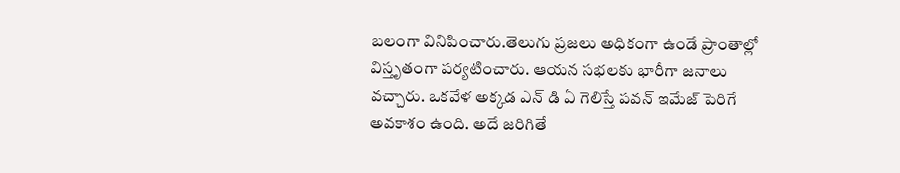బలంగా వినిపించారు.తెలుగు ప్రజలు అధికంగా ఉండే ప్రాంతాల్లో విస్తృతంగా పర్యటించారు. ఆయన సభలకు భారీగా జనాలు వచ్చారు. ఒకవేళ అక్కడ ఎన్ డి ఏ గెలిస్తే పవన్ ఇమేజ్ పెరిగే అవకాశం ఉంది. అదే జరిగితే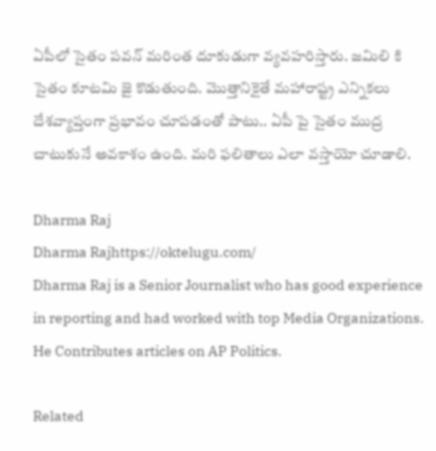ఏపీలో సైతం పవన్ మరింత దూకుడుగా వ్యవహరిస్తారు. జమిలి కి సైతం కూటమి జై కొడుతుంది. మొత్తానికైతే మహారాష్ట్ర ఎన్నికలు దేశవ్యాప్తంగా ప్రభావం చూపడంతో పాటు.. ఏపీ పై సైతం ముద్ర చాటుకునే అవకాశం ఉంది. మరి ఫలితాలు ఎలా వస్తాయో చూడాలి.

Dharma Raj
Dharma Rajhttps://oktelugu.com/
Dharma Raj is a Senior Journalist who has good experience in reporting and had worked with top Media Organizations. He Contributes articles on AP Politics.

Related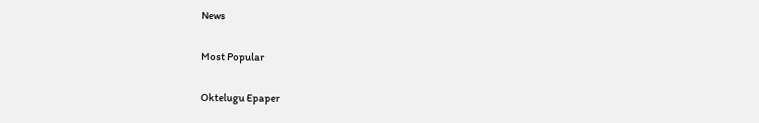News

Most Popular

Oktelugu Epaper